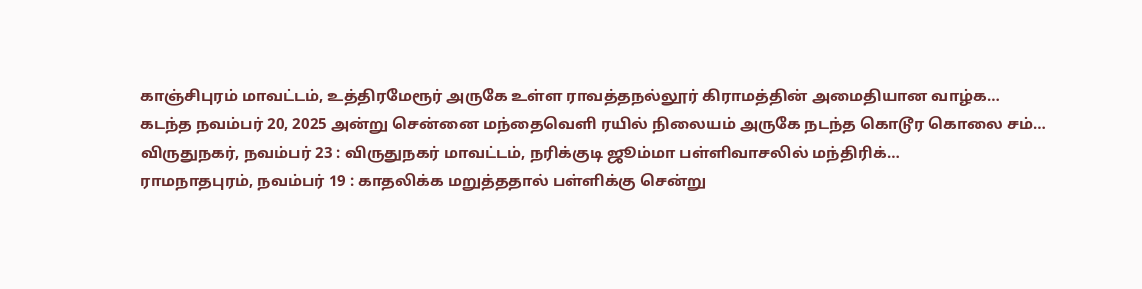காஞ்சிபுரம் மாவட்டம், உத்திரமேரூர் அருகே உள்ள ராவத்தநல்லூர் கிராமத்தின் அமைதியான வாழ்க…
கடந்த நவம்பர் 20, 2025 அன்று சென்னை மந்தைவெளி ரயில் நிலையம் அருகே நடந்த கொடூர கொலை சம்…
விருதுநகர், நவம்பர் 23 : விருதுநகர் மாவட்டம், நரிக்குடி ஜூம்மா பள்ளிவாசலில் மந்திரிக்…
ராமநாதபுரம், நவம்பர் 19 : காதலிக்க மறுத்ததால் பள்ளிக்கு சென்று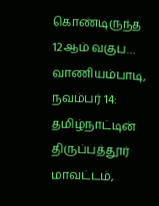கொண்டிருந்த 12ஆம் வகுப…
வாணியம்பாடி, நவம்பர் 14: தமிழ்நாட்டின் திருப்பத்தூர் மாவட்டம்,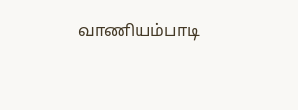வாணியம்பாடி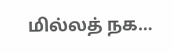மில்லத் நக…